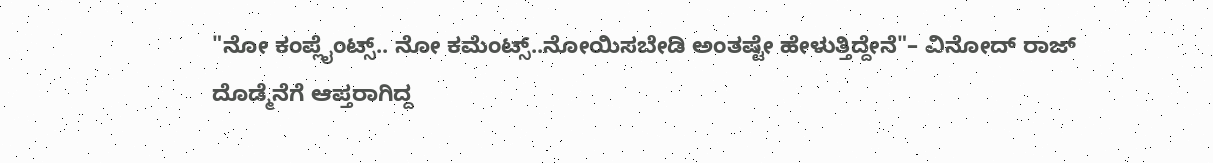"ನೋ ಕಂಪ್ಲೈಂಟ್ಸ್.. ನೋ ಕಮೆಂಟ್ಸ್..ನೋಯಿಸಬೇಡಿ ಅಂತಷ್ಟೇ ಹೇಳುತ್ತಿದ್ದೇನೆ"– ವಿನೋದ್ ರಾಜ್
ದೊಡ್ಮೆನೆಗೆ ಆಪ್ತರಾಗಿದ್ದ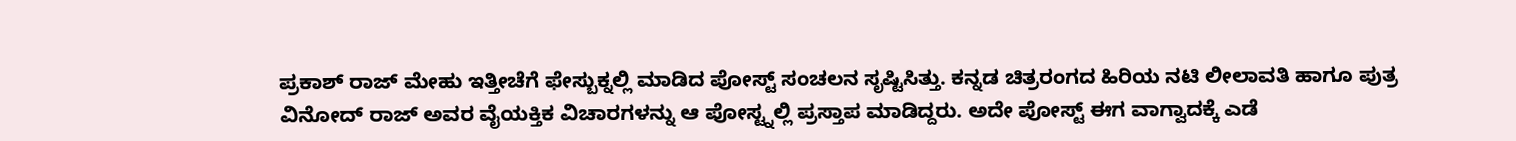ಪ್ರಕಾಶ್ ರಾಜ್ ಮೇಹು ಇತ್ತೀಚೆಗೆ ಫೇಸ್ಬುಕ್ನಲ್ಲಿ ಮಾಡಿದ ಪೋಸ್ಟ್ ಸಂಚಲನ ಸೃಷ್ಟಿಸಿತ್ತು. ಕನ್ನಡ ಚಿತ್ರರಂಗದ ಹಿರಿಯ ನಟಿ ಲೀಲಾವತಿ ಹಾಗೂ ಪುತ್ರ ವಿನೋದ್ ರಾಜ್ ಅವರ ವೈಯಕ್ತಿಕ ವಿಚಾರಗಳನ್ನು ಆ ಪೋಸ್ಟ್ನಲ್ಲಿ ಪ್ರಸ್ತಾಪ ಮಾಡಿದ್ದರು. ಅದೇ ಪೋಸ್ಟ್ ಈಗ ವಾಗ್ವಾದಕ್ಕೆ ಎಡೆ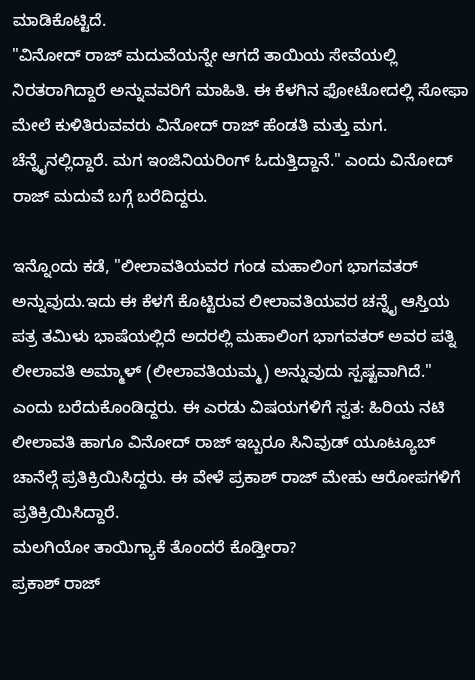ಮಾಡಿಕೊಟ್ಟಿದೆ.
"ವಿನೋದ್ ರಾಜ್ ಮದುವೆಯನ್ನೇ ಆಗದೆ ತಾಯಿಯ ಸೇವೆಯಲ್ಲಿ ನಿರತರಾಗಿದ್ದಾರೆ ಅನ್ನುವವರಿಗೆ ಮಾಹಿತಿ. ಈ ಕೆಳಗಿನ ಫೋಟೋದಲ್ಲಿ ಸೋಫಾ ಮೇಲೆ ಕುಳಿತಿರುವವರು ವಿನೋದ್ ರಾಜ್ ಹೆಂಡತಿ ಮತ್ತು ಮಗ. ಚೆನ್ನೈನಲ್ಲಿದ್ದಾರೆ. ಮಗ ಇಂಜಿನಿಯರಿಂಗ್ ಓದುತ್ತಿದ್ದಾನೆ." ಎಂದು ವಿನೋದ್ ರಾಜ್ ಮದುವೆ ಬಗ್ಗೆ ಬರೆದಿದ್ದರು.

ಇನ್ನೊಂದು ಕಡೆ, "ಲೀಲಾವತಿಯವರ ಗಂಡ ಮಹಾಲಿಂಗ ಭಾಗವತರ್ ಅನ್ನುವುದು.ಇದು ಈ ಕೆಳಗೆ ಕೊಟ್ಟಿರುವ ಲೀಲಾವತಿಯವರ ಚನ್ನೈ ಆಸ್ತಿಯ ಪತ್ರ ತಮಿಳು ಭಾಷೆಯಲ್ಲಿದೆ ಅದರಲ್ಲಿ ಮಹಾಲಿಂಗ ಭಾಗವತರ್ ಅವರ ಪತ್ನಿ ಲೀಲಾವತಿ ಅಮ್ಮಾಳ್ (ಲೀಲಾವತಿಯಮ್ಮ) ಅನ್ನುವುದು ಸ್ಪಷ್ಟವಾಗಿದೆ." ಎಂದು ಬರೆದುಕೊಂಡಿದ್ದರು. ಈ ಎರಡು ವಿಷಯಗಳಿಗೆ ಸ್ವತ: ಹಿರಿಯ ನಟಿ ಲೀಲಾವತಿ ಹಾಗೂ ವಿನೋದ್ ರಾಜ್ ಇಬ್ಬರೂ ಸಿನಿವುಡ್ ಯೂಟ್ಯೂಬ್ ಚಾನೆಲ್ಗೆ ಪ್ರತಿಕ್ರಿಯಿಸಿದ್ದರು. ಈ ವೇಳೆ ಪ್ರಕಾಶ್ ರಾಜ್ ಮೇಹು ಆರೋಪಗಳಿಗೆ ಪ್ರತಿಕ್ರಿಯಿಸಿದ್ದಾರೆ.
ಮಲಗಿಯೋ ತಾಯಿಗ್ಯಾಕೆ ತೊಂದರೆ ಕೊಡ್ತೀರಾ?
ಪ್ರಕಾಶ್ ರಾಜ್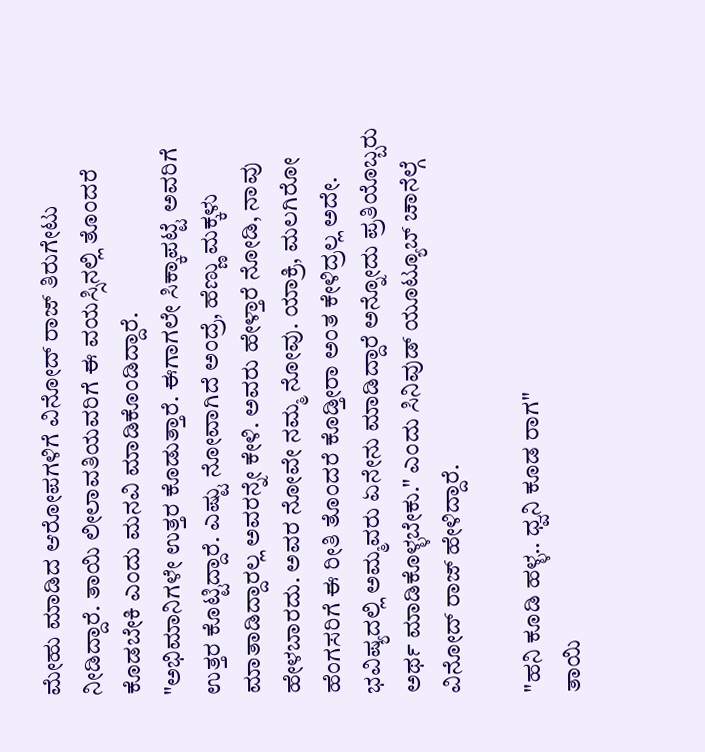ಮೇಹು ಮಾಡಿದ ಆರೋಪಗಳಿಗೆ ವಿನೋದ್ ರಾಜ್ ತಿರುಗೇಟು ನೀಡಿದ್ದಾರೆ. ತಾಯಿ ಲೀಲಾವತಿಯವರಿಗೆ ಈ ವಯಸ್ಸಿನಲ್ಲಿ ತೊಂದರೆ ಕೊಡಬೇಕಿ ಎಂದು ಮನವಿ ಮಾಡಿಕೊಂಡಿದ್ದಾರೆ.
"ಅಭಿಮಾನಿಗಳೇ ಉತ್ತರ ಕೊಡುತ್ತಾರೆ. ಈಗಾಗಲೇ ಸಿಕ್ಕಾಪಟ್ಟೆ ಅವರಿಗೆ ಉತ್ತರ ಕೊಟ್ಟಿದ್ದಾರೆ. ಎಷ್ಟು ನೋವಾಗಿದೆ ಅಂದ್ರೆ, ಹೆಣ್ಣು ಮಕ್ಕಳು ಮಾತಾಡಿದ್ದಾರಲ್ಲ ಅವರನ್ನೇ ಕೇಳಿ. ಅವರು ಹೇಳ್ತಾರೆ ನೋಡಿ, ನಾವು ಹೇಳಬಾರದು. ಅವರ ನೋವೇ ನಮ್ಮ ನೋವು. ಯಾಕ್ರಿ, ಮಲಗಿರೋ ಹೆಂಗಸರಿಗೆ ಈ ರೀತಿ ತೊಂದರೆ ಕೊಡ್ತೀರಾ ಅಂತ ಕೇಳಿದ್ರಲ್ಲ ಅದೇ. ಭವಿಷ್ಯದಲ್ಲಿ ಅಮ್ಮವರು ಏನೇನು ಮಾಡಿದ್ದಾರೆ ಅನ್ನೋದು ಪ್ರತಿಯೊಬ್ಬರು ಅರ್ಥ ಮಾಡಿಕೊಳ್ಳಬೇಕು." ಎಂದು ಸಿನಿವುಡ್ ಯೂಟ್ಯೂಬ್ ಚಾನೆಲ್ಗೆ ವಿನೋದ್ ರಾಜ್ ಹೇಳಿದ್ದಾರೆ.

"ಹನಿ ಕೂಡಿ ಹಳ್ಳ.. ಧ್ವನಿ ಕೂಡ ರಾಗ"
ತಾಯಿ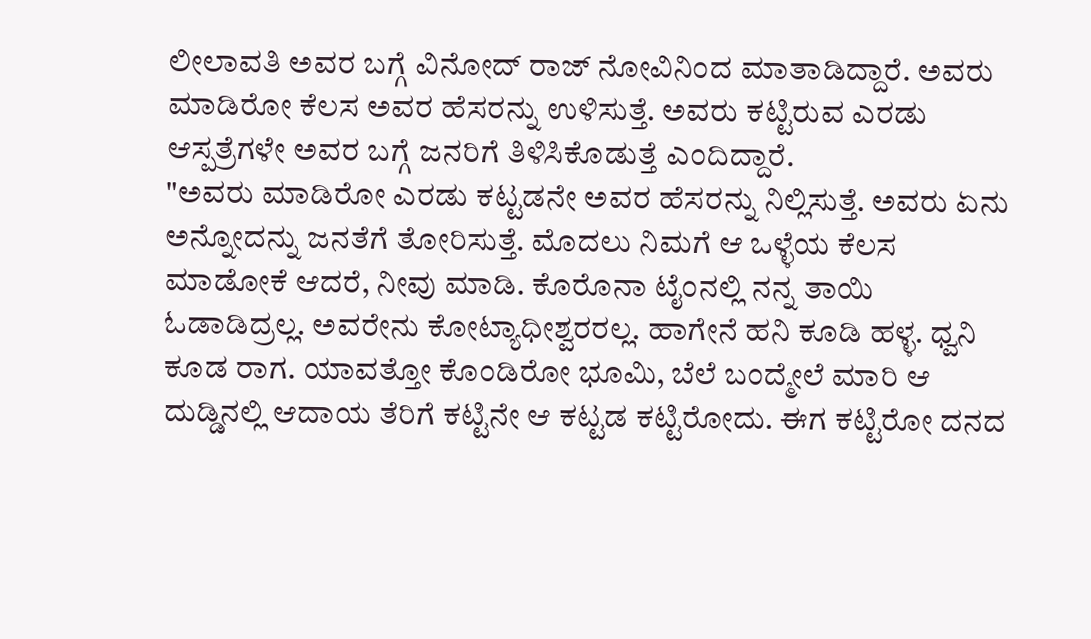ಲೀಲಾವತಿ ಅವರ ಬಗ್ಗೆ ವಿನೋದ್ ರಾಜ್ ನೋವಿನಿಂದ ಮಾತಾಡಿದ್ದಾರೆ. ಅವರು ಮಾಡಿರೋ ಕೆಲಸ ಅವರ ಹೆಸರನ್ನು ಉಳಿಸುತ್ತೆ. ಅವರು ಕಟ್ಟಿರುವ ಎರಡು ಆಸ್ಪತ್ರೆಗಳೇ ಅವರ ಬಗ್ಗೆ ಜನರಿಗೆ ತಿಳಿಸಿಕೊಡುತ್ತೆ ಎಂದಿದ್ದಾರೆ.
"ಅವರು ಮಾಡಿರೋ ಎರಡು ಕಟ್ಟಡನೇ ಅವರ ಹೆಸರನ್ನು ನಿಲ್ಲಿಸುತ್ತೆ. ಅವರು ಏನು ಅನ್ನೋದನ್ನು ಜನತೆಗೆ ತೋರಿಸುತ್ತೆ. ಮೊದಲು ನಿಮಗೆ ಆ ಒಳ್ಳೆಯ ಕೆಲಸ ಮಾಡೋಕೆ ಆದರೆ, ನೀವು ಮಾಡಿ. ಕೊರೊನಾ ಟೈಂನಲ್ಲಿ ನನ್ನ ತಾಯಿ ಓಡಾಡಿದ್ರಲ್ಲ. ಅವರೇನು ಕೋಟ್ಯಾಧೀಶ್ವರರಲ್ಲ. ಹಾಗೇನೆ ಹನಿ ಕೂಡಿ ಹಳ್ಳ. ಧ್ವನಿ ಕೂಡ ರಾಗ. ಯಾವತ್ತೋ ಕೊಂಡಿರೋ ಭೂಮಿ, ಬೆಲೆ ಬಂದ್ಮೇಲೆ ಮಾರಿ ಆ ದುಡ್ಡಿನಲ್ಲಿ ಆದಾಯ ತೆರಿಗೆ ಕಟ್ಟಿನೇ ಆ ಕಟ್ಟಡ ಕಟ್ಟಿರೋದು. ಈಗ ಕಟ್ಟಿರೋ ದನದ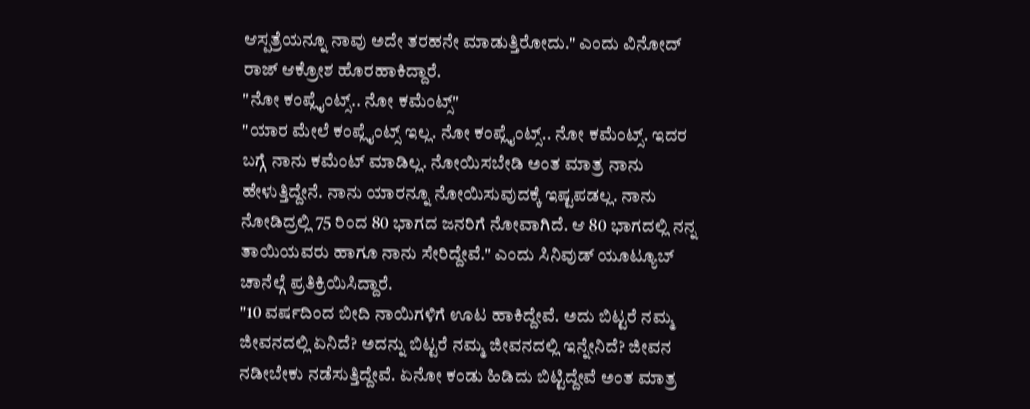ಆಸ್ಪತ್ರೆಯನ್ನೂ ನಾವು ಅದೇ ತರಹನೇ ಮಾಡುತ್ತಿರೋದು." ಎಂದು ವಿನೋದ್ ರಾಜ್ ಆಕ್ರೋಶ ಹೊರಹಾಕಿದ್ದಾರೆ.
"ನೋ ಕಂಪ್ಲೈಂಟ್ಸ್.. ನೋ ಕಮೆಂಟ್ಸ್"
"ಯಾರ ಮೇಲೆ ಕಂಪ್ಲೈಂಟ್ಸ್ ಇಲ್ಲ. ನೋ ಕಂಪ್ಲೈಂಟ್ಸ್.. ನೋ ಕಮೆಂಟ್ಸ್. ಇದರ ಬಗ್ಗೆ ನಾನು ಕಮೆಂಟ್ ಮಾಡಿಲ್ಲ. ನೋಯಿಸಬೇಡಿ ಅಂತ ಮಾತ್ರ ನಾನು ಹೇಳುತ್ತಿದ್ದೇನೆ. ನಾನು ಯಾರನ್ನೂ ನೋಯಿಸುವುದಕ್ಕೆ ಇಷ್ಟಪಡಲ್ಲ. ನಾನು ನೋಡಿದ್ರಲ್ಲಿ 75 ರಿಂದ 80 ಭಾಗದ ಜನರಿಗೆ ನೋವಾಗಿದೆ. ಆ 80 ಭಾಗದಲ್ಲಿ ನನ್ನ ತಾಯಿಯವರು ಹಾಗೂ ನಾನು ಸೇರಿದ್ದೇವೆ." ಎಂದು ಸಿನಿವುಡ್ ಯೂಟ್ಯೂಬ್ ಚಾನೆಲ್ಗೆ ಪ್ರತಿಕ್ರಿಯಿಸಿದ್ದಾರೆ.
"10 ವರ್ಷದಿಂದ ಬೀದಿ ನಾಯಿಗಳಿಗೆ ಊಟ ಹಾಕಿದ್ದೇವೆ. ಅದು ಬಿಟ್ಟರೆ ನಮ್ಮ ಜೀವನದಲ್ಲಿ ಏನಿದೆ? ಅದನ್ನು ಬಿಟ್ಟರೆ ನಮ್ಮ ಜೀವನದಲ್ಲಿ ಇನ್ನೇನಿದೆ? ಜೀವನ ನಡೀಬೇಕು ನಡೆಸುತ್ತಿದ್ದೇವೆ. ಏನೋ ಕಂಡು ಹಿಡಿದು ಬಿಟ್ಟಿದ್ದೇವೆ ಅಂತ ಮಾತ್ರ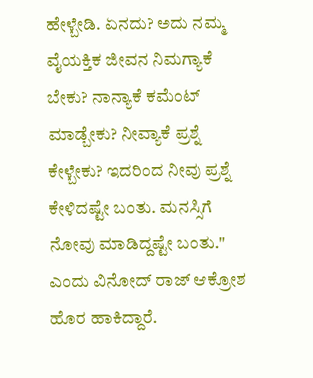ಹೇಳ್ಬೇಡಿ. ಏನದು? ಅದು ನಮ್ಮ ವೈಯಕ್ತಿಕ ಜೀವನ ನಿಮಗ್ಯಾಕೆ ಬೇಕು? ನಾನ್ಯಾಕೆ ಕಮೆಂಟ್ ಮಾಡ್ಬೇಕು? ನೀವ್ಯಾಕೆ ಪ್ರಶ್ನೆ ಕೇಳ್ಬೇಕು? ಇದರಿಂದ ನೀವು ಪ್ರಶ್ನೆ ಕೇಳಿದಷ್ಟೇ ಬಂತು. ಮನಸ್ಸಿಗೆ ನೋವು ಮಾಡಿದ್ದಷ್ಟೇ ಬಂತು." ಎಂದು ವಿನೋದ್ ರಾಜ್ ಆಕ್ರೋಶ ಹೊರ ಹಾಕಿದ್ದಾರೆ.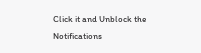Click it and Unblock the Notifications